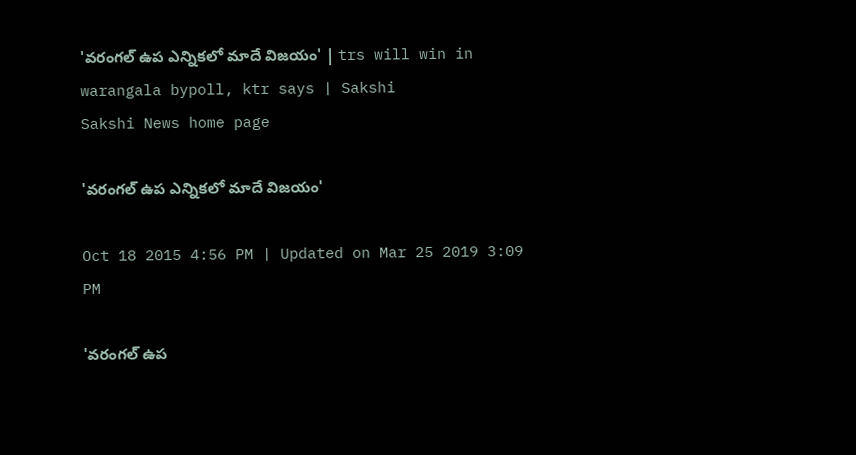'వరంగల్ ఉప ఎన్నికలో మాదే విజయం' | trs will win in warangala bypoll, ktr says | Sakshi
Sakshi News home page

'వరంగల్ ఉప ఎన్నికలో మాదే విజయం'

Oct 18 2015 4:56 PM | Updated on Mar 25 2019 3:09 PM

'వరంగల్ ఉప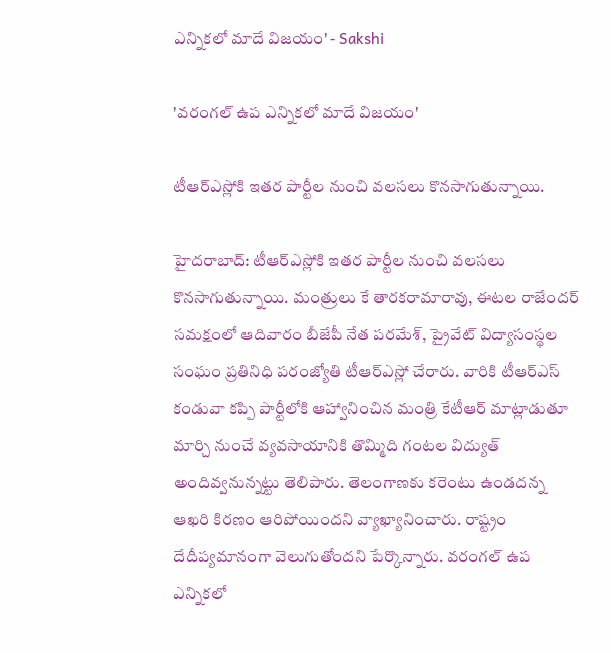ఎన్నికలో మాదే విజయం' - Sakshi

'వరంగల్ ఉప ఎన్నికలో మాదే విజయం'

టీఆర్ఎస్లోకి ఇతర పార్టీల నుంచి వలసలు కొనసాగుతున్నాయి.

హైదరాబాద్: టీఆర్ఎస్లోకి ఇతర పార్టీల నుంచి వలసలు కొనసాగుతున్నాయి. మంత్రులు కే తారకరామారావు, ఈటల రాజేందర్ సమక్షంలో ఆదివారం బీజేపీ నేత పరమేశ్, ప్రైవేట్ విద్యాసంస్థల సంఘం ప్రతినిధి పరంజ్యోతి టీఆర్ఎస్లో చేరారు. వారికి టీఆర్ఎస్ కండువా కప్పి పార్టీలోకి ఆహ్వానించిన మంత్రి కేటీఆర్ మాట్లాడుతూ మార్చి నుంచే వ్యవసాయానికి తొమ్మిది గంటల విద్యుత్ అందివ్వనున్నట్టు తెలిపారు. తెలంగాణకు కరెంటు ఉండదన్న ఆఖరి కిరణం ఆరిపోయిందని వ్యాఖ్యానించారు. రాష్ట్రం దేదీప్యమానంగా వెలుగుతోందని పేర్కొన్నారు. వరంగల్ ఉప ఎన్నికలో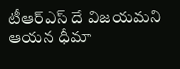టీఆర్ఎస్ దే విజయమని ఆయన ధీమా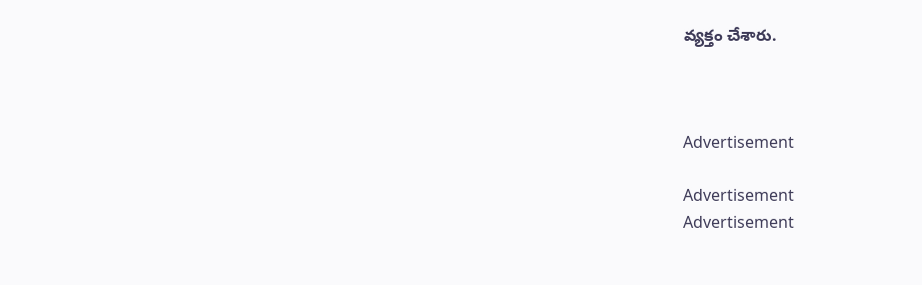వ్యక్తం చేశారు.



Advertisement

Advertisement
Advertisement